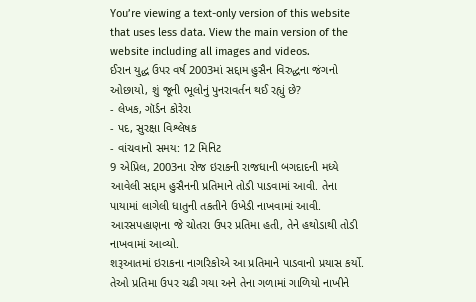You’re viewing a text-only version of this website that uses less data. View the main version of the website including all images and videos.
ઈરાન યુદ્ધ ઉપર વર્ષ 2003માં સદ્દામ હુસૈન વિરુદ્ધના જંગનો ઓછાયો, શું જૂની ભૂલોનું પુનરાવર્તન થઈ રહ્યું છે?
- લેખક, ગૉર્ડન કોરેરા
- પદ, સુરક્ષા વિશ્લેષક
- વાંચવાનો સમય: 12 મિનિટ
9 એપ્રિલ, 2003ના રોજ ઇરાકની રાજધાની બગદાદની મધ્યે આવેલી સદ્દામ હુસૈનની પ્રતિમાને તોડી પાડવામાં આવી. તેના પાયામાં લાગેલી ધાતુની તકતીને ઉખેડી નાખવામાં આવી. આરસપહાણના જે ચોતરા ઉપર પ્રતિમા હતી, તેને હથોડાથી તોડી નાખવામાં આવ્યો.
શરૂઆતમાં ઇરાકના નાગરિકોએ આ પ્રતિમાને પાડવાનો પ્રયાસ કર્યો. તેઓ પ્રતિમા ઉપર ચઢી ગયા અને તેના ગળામાં ગાળિયો નાખીને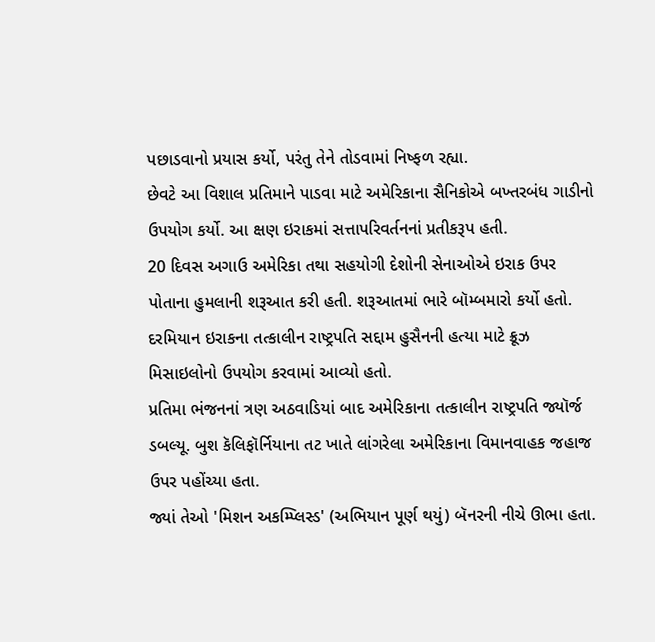પછાડવાનો પ્રયાસ કર્યો, પરંતુ તેને તોડવામાં નિષ્ફળ રહ્યા.
છેવટે આ વિશાલ પ્રતિમાને પાડવા માટે અમેરિકાના સૈનિકોએ બખ્તરબંધ ગાડીનો ઉપયોગ કર્યો. આ ક્ષણ ઇરાકમાં સત્તાપરિવર્તનનાં પ્રતીકરૂપ હતી.
20 દિવસ અગાઉ અમેરિકા તથા સહયોગી દેશોની સેનાઓએ ઇરાક ઉપર પોતાના હુમલાની શરૂઆત કરી હતી. શરૂઆતમાં ભારે બૉમ્બમારો કર્યો હતો. દરમિયાન ઇરાકના તત્કાલીન રાષ્ટ્રપતિ સદ્દામ હુસૈનની હત્યા માટે ક્રૂઝ મિસાઇલોનો ઉપયોગ કરવામાં આવ્યો હતો.
પ્રતિમા ભંજનનાં ત્રણ અઠવાડિયાં બાદ અમેરિકાના તત્કાલીન રાષ્ટ્રપતિ જ્યૉર્જ ડબલ્યૂ. બુશ કૅલિફૉર્નિયાના તટ ખાતે લાંગરેલા અમેરિકાના વિમાનવાહક જહાજ ઉપર પહોંચ્યા હતા.
જ્યાં તેઓ 'મિશન અકમ્પ્લિસ્ડ' (અભિયાન પૂર્ણ થયું) બૅનરની નીચે ઊભા હતા.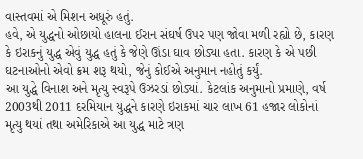વાસ્તવમાં એ મિશન અધૂરું હતું.
હવે, એ યુદ્ધનો ઓછાયો હાલના ઈરાન સંઘર્ષ ઉપર પણ જોવા મળી રહ્યો છે, કારણ કે ઇરાકનું યુદ્ધ એવું યુદ્ધ હતું કે જેણે ઊંડા ઘાવ છોડ્યા હતા. કારણ કે એ પછી ઘટનાઓનો એવો ક્રમ શરૂ થયો, જેનું કોઈએ અનુમાન નહોતું કર્યું.
આ યુદ્ધે વિનાશ અને મૃત્યુ સ્વરૂપે ઉઝરડાં છોડ્યાં. કેટલાંક અનુમાનો પ્રમાણે, વર્ષ 2003થી 2011 દરમિયાન યુદ્ધને કારણે ઇરાકમાં ચાર લાખ 61 હજાર લોકોનાં મૃત્યુ થયાં તથા અમેરિકાએ આ યુદ્ધ માટે ત્રણ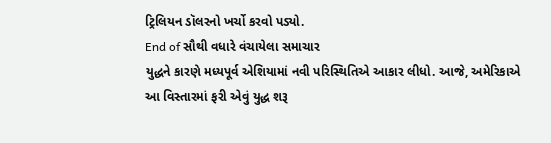ટ્રિલિયન ડૉલરનો ખર્ચો કરવો પડ્યો.
End of સૌથી વધારે વંચાયેલા સમાચાર
યુદ્ધને કારણે મધ્યપૂર્વ એશિયામાં નવી પરિસ્થિતિએ આકાર લીધો. આજે, અમેરિકાએ આ વિસ્તારમાં ફરી એવું યુદ્ધ શરૂ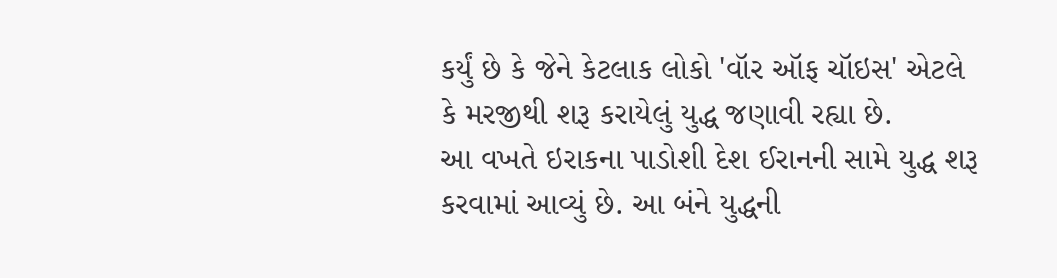કર્યું છે કે જેને કેટલાક લોકો 'વૉર ઑફ ચૉઇસ' એટલે કે મરજીથી શરૂ કરાયેલું યુદ્ધ જણાવી રહ્યા છે.
આ વખતે ઇરાકના પાડોશી દેશ ઈરાનની સામે યુદ્ધ શરૂ કરવામાં આવ્યું છે. આ બંને યુદ્ધની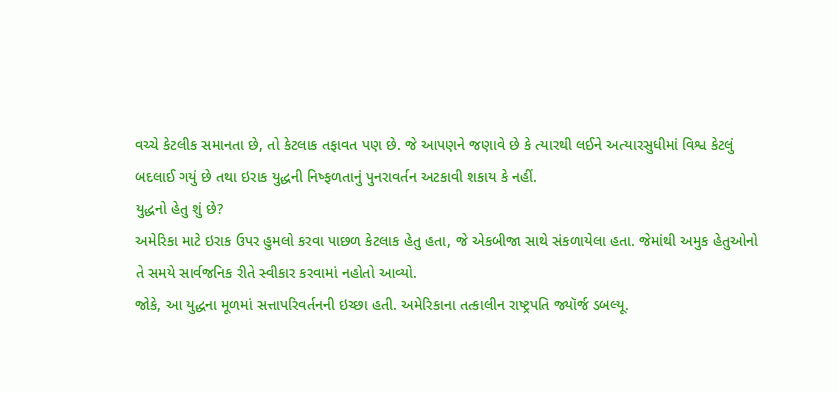વચ્ચે કેટલીક સમાનતા છે, તો કેટલાક તફાવત પણ છે. જે આપણને જણાવે છે કે ત્યારથી લઈને અત્યારસુધીમાં વિશ્વ કેટલું બદલાઈ ગયું છે તથા ઇરાક યુદ્ધની નિષ્ફળતાનું પુનરાવર્તન અટકાવી શકાય કે નહીં.
યુદ્ધનો હેતુ શું છે?
અમેરિકા માટે ઇરાક ઉપર હુમલો કરવા પાછળ કેટલાક હેતુ હતા, જે એકબીજા સાથે સંકળાયેલા હતા. જેમાંથી અમુક હેતુઓનો તે સમયે સાર્વજનિક રીતે સ્વીકાર કરવામાં નહોતો આવ્યો.
જોકે, આ યુદ્ધના મૂળમાં સત્તાપરિવર્તનની ઇચ્છા હતી. અમેરિકાના તત્કાલીન રાષ્ટ્રપતિ જ્યૉર્જ ડબલ્યૂ.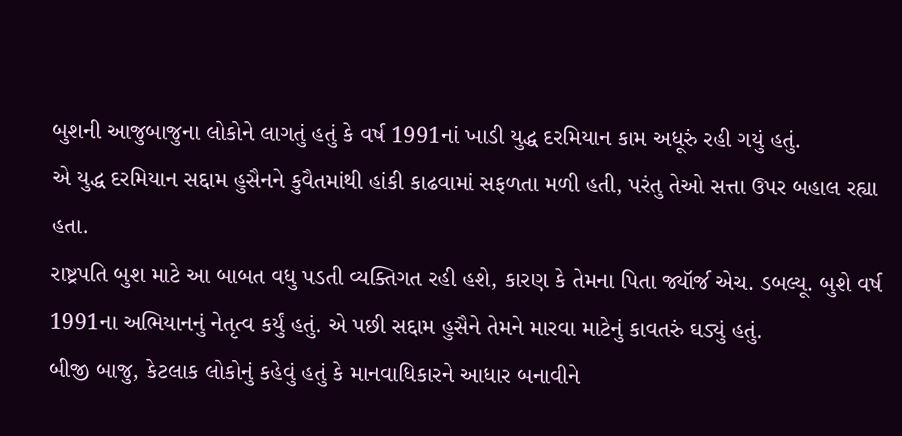બુશની આજુબાજુના લોકોને લાગતું હતું કે વર્ષ 1991નાં ખાડી યુદ્ધ દરમિયાન કામ અધૂરું રહી ગયું હતું.
એ યુદ્ધ દરમિયાન સદ્દામ હુસૈનને કુવૈતમાંથી હાંકી કાઢવામાં સફળતા મળી હતી, પરંતુ તેઓ સત્તા ઉપર બહાલ રહ્યા હતા.
રાષ્ટ્રપતિ બુશ માટે આ બાબત વધુ પડતી વ્યક્તિગત રહી હશે, કારણ કે તેમના પિતા જ્યૉર્જ એચ. ડબલ્યૂ. બુશે વર્ષ 1991ના અભિયાનનું નેતૃત્વ કર્યું હતું. એ પછી સદ્દામ હુસૈને તેમને મારવા માટેનું કાવતરું ઘડ્યું હતું.
બીજી બાજુ, કેટલાક લોકોનું કહેવું હતું કે માનવાધિકારને આધાર બનાવીને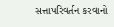સત્તાપરિવર્તન કરવાનો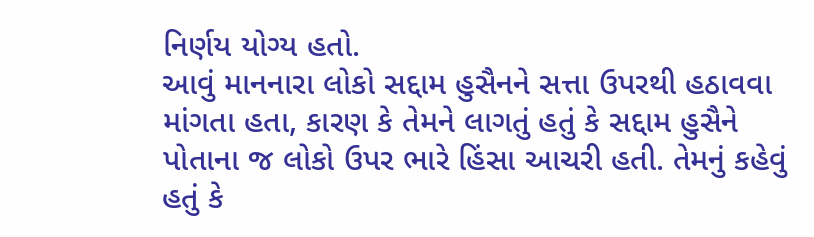નિર્ણય યોગ્ય હતો.
આવું માનનારા લોકો સદ્દામ હુસૈનને સત્તા ઉપરથી હઠાવવા માંગતા હતા, કારણ કે તેમને લાગતું હતું કે સદ્દામ હુસૈને પોતાના જ લોકો ઉપર ભારે હિંસા આચરી હતી. તેમનું કહેવું હતું કે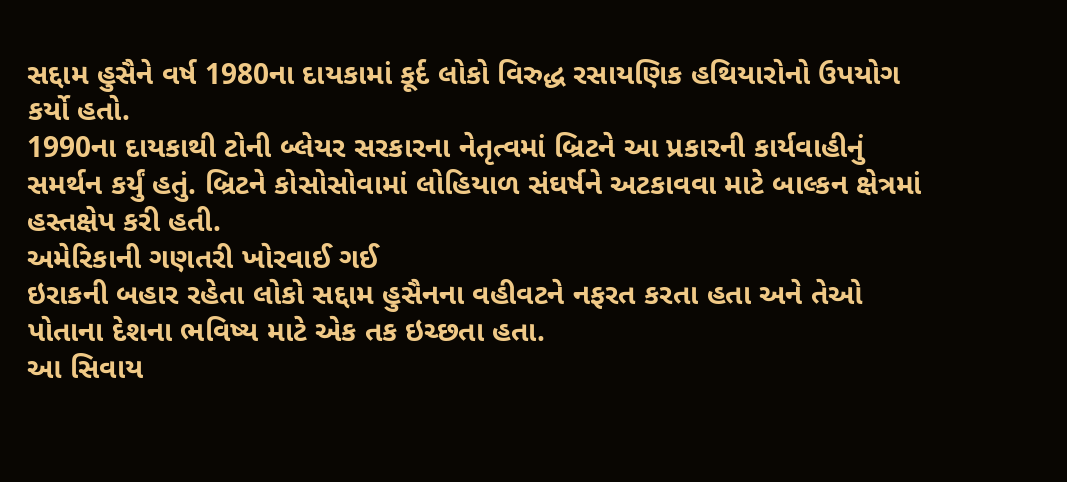સદ્દામ હુસૈને વર્ષ 1980ના દાયકામાં કૂર્દ લોકો વિરુદ્ધ રસાયણિક હથિયારોનો ઉપયોગ કર્યો હતો.
1990ના દાયકાથી ટોની બ્લેયર સરકારના નેતૃત્વમાં બ્રિટને આ પ્રકારની કાર્યવાહીનું સમર્થન કર્યું હતું. બ્રિટને કોસોસોવામાં લોહિયાળ સંઘર્ષને અટકાવવા માટે બાલ્કન ક્ષેત્રમાં હસ્તક્ષેપ કરી હતી.
અમેરિકાની ગણતરી ખોરવાઈ ગઈ
ઇરાકની બહાર રહેતા લોકો સદ્દામ હુસૈનના વહીવટને નફરત કરતા હતા અને તેઓ પોતાના દેશના ભવિષ્ય માટે એક તક ઇચ્છતા હતા.
આ સિવાય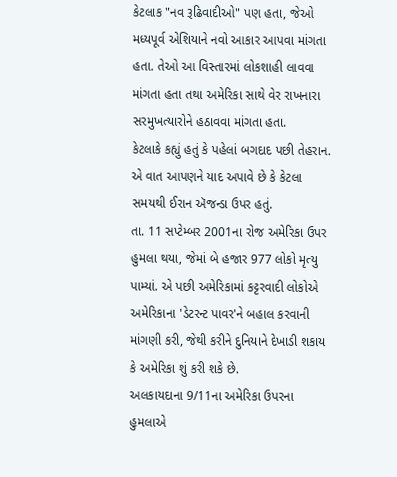કેટલાક "નવ રૂઢિવાદીઓ" પણ હતા, જેઓ મધ્યપૂર્વ એશિયાને નવો આકાર આપવા માંગતા હતા. તેઓ આ વિસ્તારમાં લોકશાહી લાવવા માંગતા હતા તથા અમેરિકા સાથે વેર રાખનારા સરમુખત્યારોને હઠાવવા માંગતા હતા.
કેટલાકે કહ્યું હતું કે પહેલાં બગદાદ પછી તેહરાન. એ વાત આપણને યાદ અપાવે છે કે કેટલા સમયથી ઈરાન ઍજન્ડા ઉપર હતું.
તા. 11 સપ્ટેમ્બર 2001ના રોજ અમેરિકા ઉપર હુમલા થયા, જેમાં બે હજાર 977 લોકો મૃત્યુ પામ્યાં. એ પછી અમેરિકામાં કટ્ટરવાદી લોકોએ અમેરિકાના 'ડેટરન્ટ પાવર'ને બહાલ કરવાની માંગણી કરી, જેથી કરીને દુનિયાને દેખાડી શકાય કે અમેરિકા શું કરી શકે છે.
અલકાયદાના 9/11ના અમેરિકા ઉપરના હુમલાએ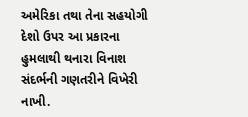અમેરિકા તથા તેના સહયોગી દેશો ઉપર આ પ્રકારના હુમલાથી થનારા વિનાશ સંદર્ભની ગણતરીને વિખેરી નાખી.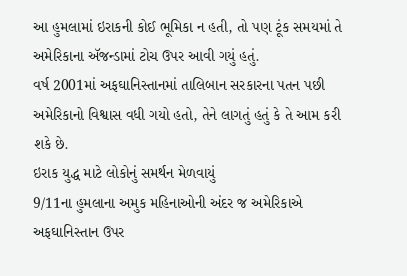આ હુમલામાં ઇરાકની કોઈ ભૂમિકા ન હતી, તો પણ ટૂંક સમયમાં તે અમેરિકાના ઍજન્ડામાં ટોચ ઉપર આવી ગયું હતું.
વર્ષ 2001માં અફઘાનિસ્તાનમાં તાલિબાન સરકારના પતન પછી અમેરિકાનો વિશ્વાસ વધી ગયો હતો, તેને લાગતું હતું કે તે આમ કરી શકે છે.
ઇરાક યુદ્ધ માટે લોકોનું સમર્થન મેળવાયું
9/11ના હુમલાના અમુક મહિનાઓની અંદર જ અમેરિકાએ અફઘાનિસ્તાન ઉપર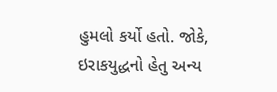હુમલો કર્યો હતો. જોકે, ઇરાકયુદ્ધનો હેતુ અન્ય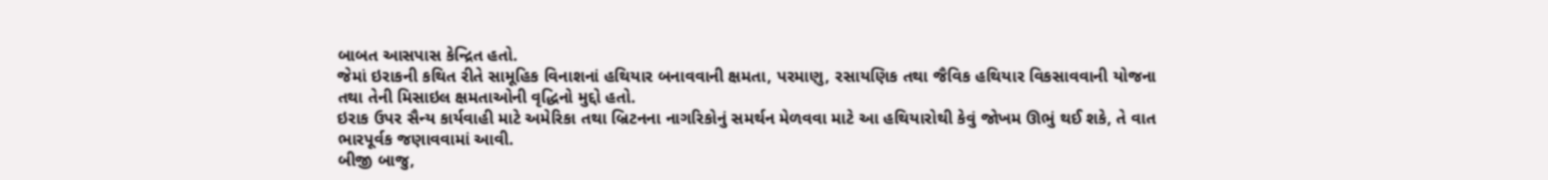બાબત આસપાસ કેન્દ્રિત હતો.
જેમાં ઇરાકની કથિત રીતે સામૂહિક વિનાશનાં હથિયાર બનાવવાની ક્ષમતા, પરમાણુ, રસાયણિક તથા જૈવિક હથિયાર વિકસાવવાની યોજના તથા તેની મિસાઇલ ક્ષમતાઓની વૃદ્ધિનો મુદ્દો હતો.
ઇરાક ઉપર સૈન્ય કાર્યવાહી માટે અમેરિકા તથા બ્રિટનના નાગરિકોનું સમર્થન મેળવવા માટે આ હથિયારોથી કેવું જોખમ ઊભું થઈ શકે, તે વાત ભારપૂર્વક જણાવવામાં આવી.
બીજી બાજુ,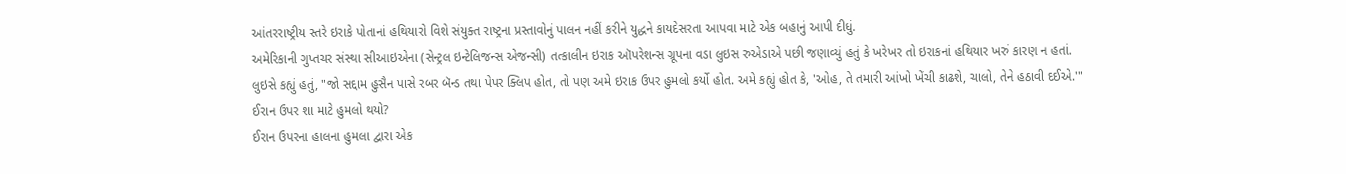આંતરરાષ્ટ્રીય સ્તરે ઇરાકે પોતાનાં હથિયારો વિશે સંયુક્ત રાષ્ટ્રના પ્રસ્તાવોનું પાલન નહીં કરીને યુદ્ધને કાયદેસરતા આપવા માટે એક બહાનું આપી દીધું.
અમેરિકાની ગુપ્તચર સંસ્થા સીઆઇએના (સેન્ટ્રલ ઇન્ટેલિજન્સ એજન્સી) તત્કાલીન ઇરાક ઑપરેશન્સ ગ્રૂપના વડા લુઇસ રુએડાએ પછી જણાવ્યું હતું કે ખરેખર તો ઇરાકનાં હથિયાર ખરું કારણ ન હતાં.
લુઇસે કહ્યું હતું, "જો સદ્દામ હુસૈન પાસે રબર બૅન્ડ તથા પેપર ક્લિપ હોત, તો પણ અમે ઇરાક ઉપર હુમલો કર્યો હોત. અમે કહ્યું હોત કે, 'ઓહ, તે તમારી આંખો ખેંચી કાઢશે, ચાલો, તેને હઠાવી દઈએ.'"
ઈરાન ઉપર શા માટે હુમલો થયો?
ઈરાન ઉપરના હાલના હુમલા દ્વારા એક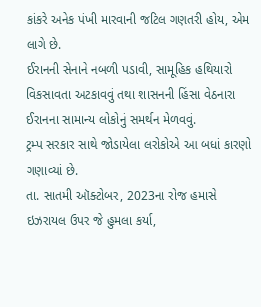કાંકરે અનેક પંખી મારવાની જટિલ ગણતરી હોય, એમ લાગે છે.
ઈરાનની સેનાને નબળી પડાવી, સામૂહિક હથિયારો વિકસાવતા અટકાવવું તથા શાસનની હિંસા વેઠનારા ઈરાનના સામાન્ય લોકોનું સમર્થન મેળવવું.
ટ્રમ્પ સરકાર સાથે જોડાયેલા લરોકોએ આ બધાં કારણો ગણાવ્યાં છે.
તા. સાતમી ઑક્ટોબર, 2023ના રોજ હમાસે ઇઝરાયલ ઉપર જે હુમલા કર્યા,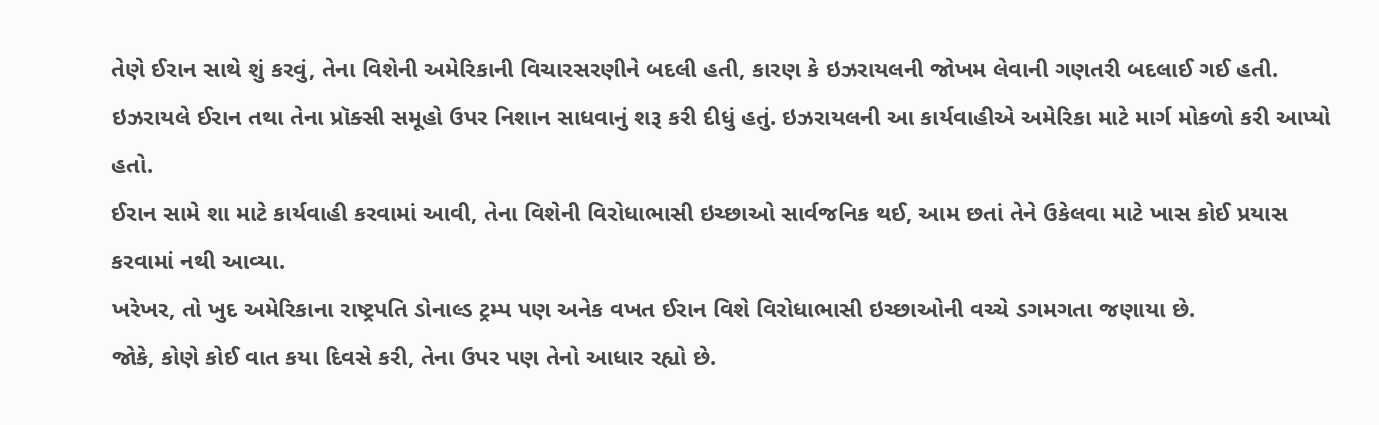તેણે ઈરાન સાથે શું કરવું, તેના વિશેની અમેરિકાની વિચારસરણીને બદલી હતી, કારણ કે ઇઝરાયલની જોખમ લેવાની ગણતરી બદલાઈ ગઈ હતી.
ઇઝરાયલે ઈરાન તથા તેના પ્રૉક્સી સમૂહો ઉપર નિશાન સાધવાનું શરૂ કરી દીધું હતું. ઇઝરાયલની આ કાર્યવાહીએ અમેરિકા માટે માર્ગ મોકળો કરી આપ્યો હતો.
ઈરાન સામે શા માટે કાર્યવાહી કરવામાં આવી, તેના વિશેની વિરોધાભાસી ઇચ્છાઓ સાર્વજનિક થઈ, આમ છતાં તેને ઉકેલવા માટે ખાસ કોઈ પ્રયાસ કરવામાં નથી આવ્યા.
ખરેખર, તો ખુદ અમેરિકાના રાષ્ટ્રપતિ ડોનાલ્ડ ટ્રમ્પ પણ અનેક વખત ઈરાન વિશે વિરોધાભાસી ઇચ્છાઓની વચ્ચે ડગમગતા જણાયા છે.
જોકે, કોણે કોઈ વાત કયા દિવસે કરી, તેના ઉપર પણ તેનો આધાર રહ્યો છે.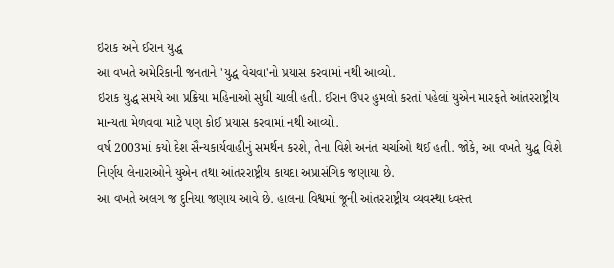ઇરાક અને ઈરાન યુદ્ધ
આ વખતે અમેરિકાની જનતાને 'યુદ્ધ વેચવા'નો પ્રયાસ કરવામાં નથી આવ્યો.
ઇરાક યુદ્ધ સમયે આ પ્રક્રિયા મહિનાઓ સુધી ચાલી હતી. ઈરાન ઉપર હુમલો કરતાં પહેલાં યુએન મારફતે આંતરરાષ્ટ્રીય માન્યતા મેળવવા માટે પણ કોઈ પ્રયાસ કરવામાં નથી આવ્યો.
વર્ષ 2003માં કયો દેશ સૈન્યકાર્યવાહીનું સમર્થન કરશે, તેના વિશે અનંત ચર્ચાઓ થઈ હતી. જોકે, આ વખતે યુદ્ધ વિશે નિર્ણય લેનારાઓને યુએન તથા આંતરરાષ્ટ્રીય કાયદા અપ્રાસંગિક જણાયા છે.
આ વખતે અલગ જ દુનિયા જણાય આવે છે. હાલના વિશ્વમાં જૂની આંતરરાષ્ટ્રીય વ્યવસ્થા ધ્વસ્ત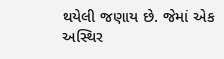થયેલી જણાય છે. જેમાં એક અસ્થિર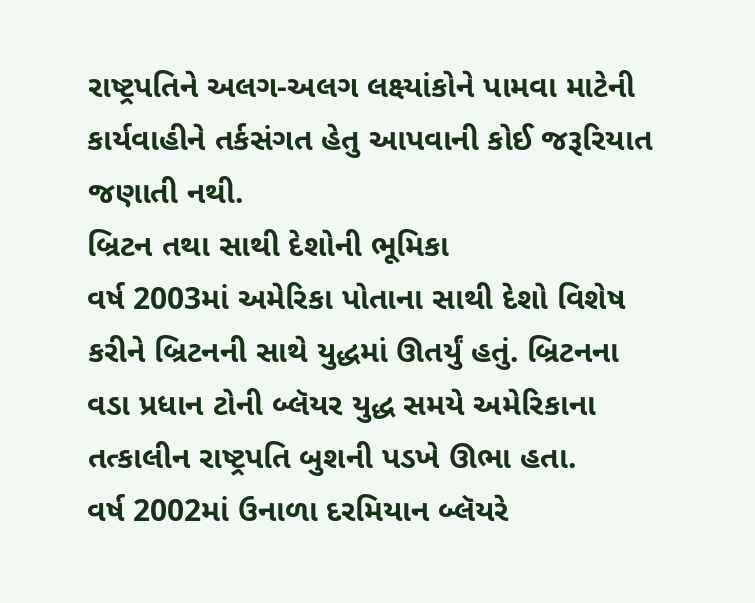રાષ્ટ્રપતિને અલગ-અલગ લક્ષ્યાંકોને પામવા માટેની કાર્યવાહીને તર્કસંગત હેતુ આપવાની કોઈ જરૂરિયાત જણાતી નથી.
બ્રિટન તથા સાથી દેશોની ભૂમિકા
વર્ષ 2003માં અમેરિકા પોતાના સાથી દેશો વિશેષ કરીને બ્રિટનની સાથે યુદ્ધમાં ઊતર્યું હતું. બ્રિટનના વડા પ્રધાન ટોની બ્લૅયર યુદ્ધ સમયે અમેરિકાના તત્કાલીન રાષ્ટ્રપતિ બુશની પડખે ઊભા હતા.
વર્ષ 2002માં ઉનાળા દરમિયાન બ્લૅયરે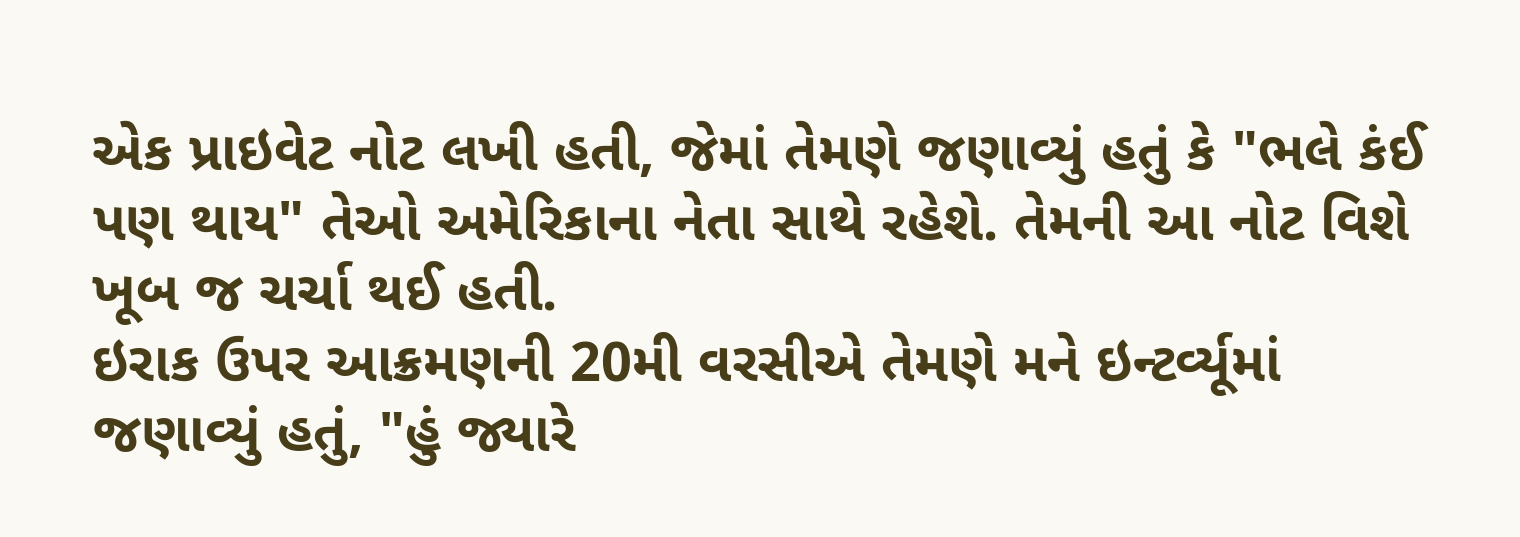એક પ્રાઇવેટ નોટ લખી હતી, જેમાં તેમણે જણાવ્યું હતું કે "ભલે કંઈ પણ થાય" તેઓ અમેરિકાના નેતા સાથે રહેશે. તેમની આ નોટ વિશે ખૂબ જ ચર્ચા થઈ હતી.
ઇરાક ઉપર આક્રમણની 20મી વરસીએ તેમણે મને ઇન્ટર્વ્યૂમાં જણાવ્યું હતું, "હું જ્યારે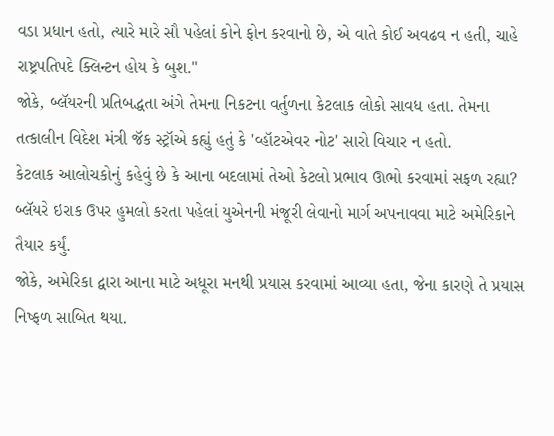વડા પ્રધાન હતો, ત્યારે મારે સૌ પહેલાં કોને ફોન કરવાનો છે, એ વાતે કોઈ અવઢવ ન હતી, ચાહે રાષ્ટ્રપતિપદે ક્લિન્ટન હોય કે બુશ."
જોકે, બ્લૅયરની પ્રતિબદ્ધતા અંગે તેમના નિકટના વર્તુળના કેટલાક લોકો સાવધ હતા. તેમના તત્કાલીન વિદેશ મંત્રી જૅક સ્ટ્રૉએ કહ્યું હતું કે 'વ્હૉટએવર નોટ' સારો વિચાર ન હતો.
કેટલાક આલોચકોનું કહેવું છે કે આના બદલામાં તેઓ કેટલો પ્રભાવ ઊભો કરવામાં સફળ રહ્યા? બ્લૅયરે ઇરાક ઉપર હુમલો કરતા પહેલાં યુએનની મંજૂરી લેવાનો માર્ગ અપનાવવા માટે અમેરિકાને તૈયાર કર્યું.
જોકે, અમેરિકા દ્વારા આના માટે અધૂરા મનથી પ્રયાસ કરવામાં આવ્યા હતા, જેના કારણે તે પ્રયાસ નિષ્ફળ સાબિત થયા.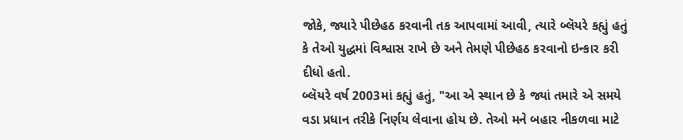જોકે, જ્યારે પીછેહઠ કરવાની તક આપવામાં આવી, ત્યારે બ્લૅયરે કહ્યું હતું કે તેઓ યુદ્ધમાં વિશ્વાસ રાખે છે અને તેમણે પીછેહઠ કરવાનો ઇન્કાર કરી દીધો હતો.
બ્લૅયરે વર્ષ 2003માં કહ્યું હતું, "આ એ સ્થાન છે કે જ્યાં તમારે એ સમયે વડા પ્રધાન તરીકે નિર્ણય લેવાના હોય છે. તેઓ મને બહાર નીકળવા માટે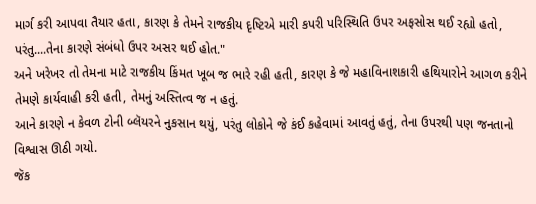માર્ગ કરી આપવા તૈયાર હતા, કારણ કે તેમને રાજકીય દૃષ્ટિએ મારી કપરી પરિસ્થિતિ ઉપર અફસોસ થઈ રહ્યો હતો, પરંતુ....તેના કારણે સંબંધો ઉપર અસર થઈ હોત."
અને ખરેખર તો તેમના માટે રાજકીય કિંમત ખૂબ જ ભારે રહી હતી, કારણ કે જે મહાવિનાશકારી હથિયારોને આગળ કરીને તેમણે કાર્યવાહી કરી હતી, તેમનું અસ્તિત્વ જ ન હતું.
આને કારણે ન કેવળ ટોની બ્લૅયરને નુકસાન થયું, પરંતુ લોકોને જે કંઈ કહેવામાં આવતું હતું, તેના ઉપરથી પણ જનતાનો વિશ્વાસ ઊઠી ગયો.
જૅક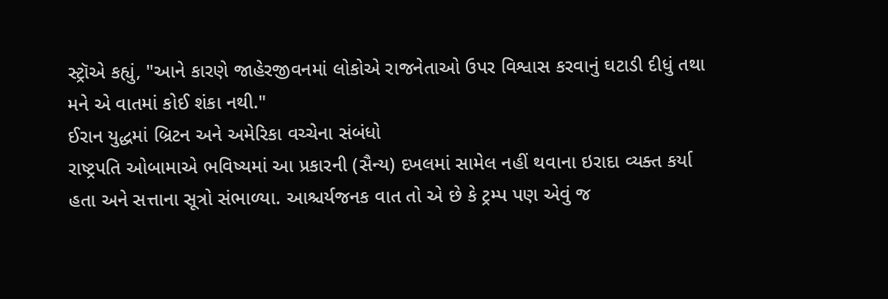સ્ટ્રૉએ કહ્યું, "આને કારણે જાહેરજીવનમાં લોકોએ રાજનેતાઓ ઉપર વિશ્વાસ કરવાનું ઘટાડી દીધું તથા મને એ વાતમાં કોઈ શંકા નથી."
ઈરાન યુદ્ધમાં બ્રિટન અને અમેરિકા વચ્ચેના સંબંધો
રાષ્ટ્રપતિ ઓબામાએ ભવિષ્યમાં આ પ્રકારની (સૈન્ય) દખલમાં સામેલ નહીં થવાના ઇરાદા વ્યક્ત કર્યા હતા અને સત્તાના સૂત્રો સંભાળ્યા. આશ્ચર્યજનક વાત તો એ છે કે ટ્રમ્પ પણ એવું જ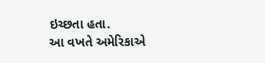ઇચ્છતા હતા.
આ વખતે અમેરિકાએ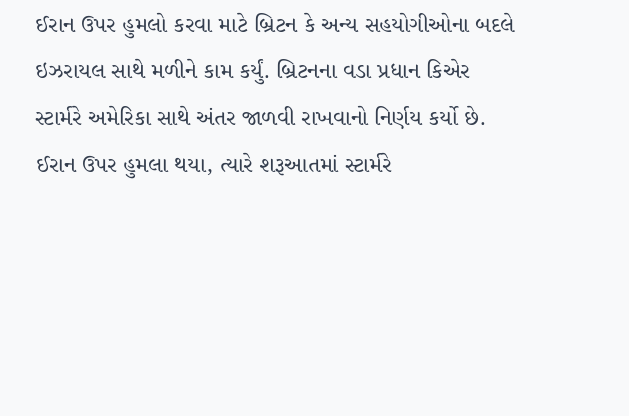ઈરાન ઉપર હુમલો કરવા માટે બ્રિટન કે અન્ય સહયોગીઓના બદલે ઇઝરાયલ સાથે મળીને કામ કર્યું. બ્રિટનના વડા પ્રધાન કિએર સ્ટાર્મરે અમેરિકા સાથે અંતર જાળવી રાખવાનો નિર્ણય કર્યો છે.
ઈરાન ઉપર હુમલા થયા, ત્યારે શરૂઆતમાં સ્ટાર્મરે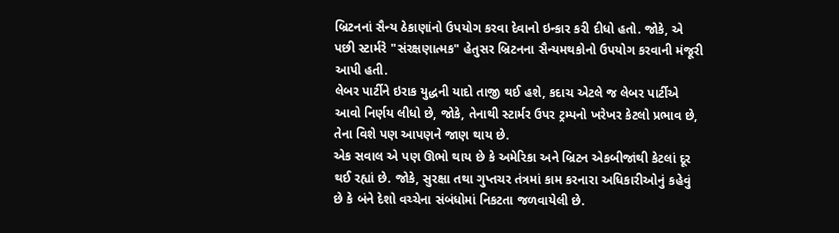બ્રિટનનાં સૈન્ય ઠેકાણાંનો ઉપયોગ કરવા દેવાનો ઇન્કાર કરી દીધો હતો. જોકે, એ પછી સ્ટાર્મરે "સંરક્ષણાત્મક" હેતુસર બ્રિટનના સૈન્યમથકોનો ઉપયોગ કરવાની મંજૂરી આપી હતી.
લેબર પાર્ટીને ઇરાક યુદ્ધની યાદો તાજી થઈ હશે, કદાચ એટલે જ લેબર પાર્ટીએ આવો નિર્ણય લીધો છે, જોકે, તેનાથી સ્ટાર્મર ઉપર ટ્રમ્પનો ખરેખર કેટલો પ્રભાવ છે, તેના વિશે પણ આપણને જાણ થાય છે.
એક સવાલ એ પણ ઊભો થાય છે કે અમેરિકા અને બ્રિટન એકબીજાંથી કેટલાં દૂર થઈ રહ્યાં છે. જોકે, સુરક્ષા તથા ગુપ્તચર તંત્રમાં કામ કરનારા અધિકારીઓનું કહેવું છે કે બંને દેશો વચ્ચેના સંબંધોમાં નિકટતા જળવાયેલી છે.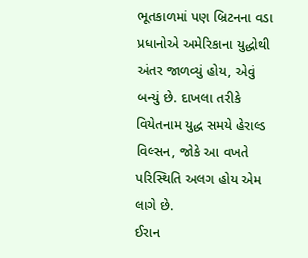ભૂતકાળમાં પણ બ્રિટનના વડા પ્રધાનોએ અમેરિકાના યુદ્ધોથી અંતર જાળવ્યું હોય, એવું બન્યું છે. દાખલા તરીકે વિયેતનામ યુદ્ધ સમયે હેરાલ્ડ વિલ્સન, જોકે આ વખતે પરિસ્થિતિ અલગ હોય એમ લાગે છે.
ઈરાન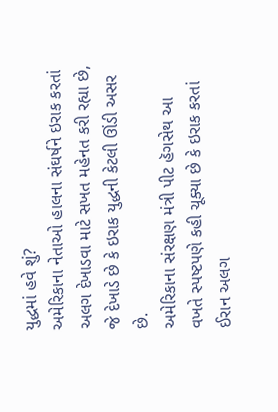યુદ્ધમાં હવે શું?
અમેરિકાના નેતાઓ હાલના સંઘર્ષને ઇરાક કરતાં અલગ દેખાડવા માટે સખત મહેનત કરી રહ્યા છે, જે દેખાડે છે કે ઇરાક યુદ્ધની કેટલી ઊંડી અસર છે.
અમેરિકાના સંરક્ષણ મંત્રી પીટ હૅગસેથ આ વખતે સ્પષ્ટપણે કહી ચૂક્યા છે કે ઇરાક કરતાં ઈરાન અલગ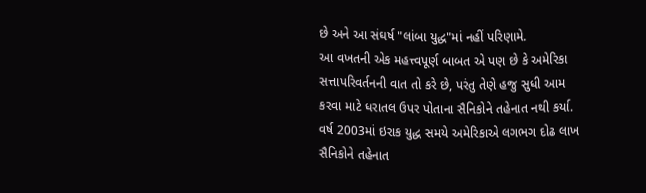છે અને આ સંઘર્ષ "લાંબા યુદ્ધ"માં નહીં પરિણામે.
આ વખતની એક મહત્ત્વપૂર્ણ બાબત એ પણ છે કે અમેરિકા સત્તાપરિવર્તનની વાત તો કરે છે, પરંતુ તેણે હજુ સુધી આમ કરવા માટે ધરાતલ ઉપર પોતાના સૈનિકોને તહેનાત નથી કર્યા.
વર્ષ 2003માં ઇરાક યુદ્ધ સમયે અમેરિકાએ લગભગ દોઢ લાખ સૈનિકોને તહેનાત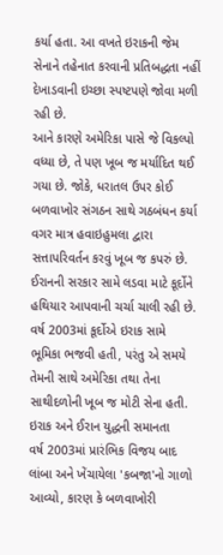કર્યા હતા. આ વખતે ઇરાકની જેમ સેનાને તહેનાત કરવાની પ્રતિબદ્ધતા નહીં દેખાડવાની ઇચ્છા સ્પષ્ટપણે જોવા મળી રહી છે.
આને કારણે અમેરિકા પાસે જે વિકલ્પો વધ્યા છે, તે પણ ખૂબ જ મર્યાદિત થઈ ગયા છે. જોકે, ધરાતલ ઉપર કોઈ બળવાખોર સંગઠન સાથે ગઠબંધન કર્યા વગર માત્ર હવાઇહુમલા દ્વારા સત્તાપરિવર્તન કરવું ખૂબ જ કપરું છે.
ઈરાનની સરકાર સામે લડવા માટે કૂર્દોને હથિયાર આપવાની ચર્ચા ચાલી રહી છે. વર્ષ 2003માં કૂર્દોએ ઇરાક સામે ભૂમિકા ભજવી હતી, પરંતુ એ સમયે તેમની સાથે અમેરિકા તથા તેના સાથીદળોની ખૂબ જ મોટી સેના હતી.
ઇરાક અને ઈરાન યુદ્ધની સમાનતા
વર્ષ 2003માં પ્રારંભિક વિજય બાદ લાંબા અને ખેંચાયેલા 'કબજા'નો ગાળો આવ્યો, કારણ કે બળવાખોરી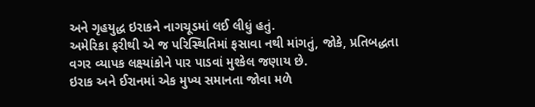અને ગૃહયુદ્ધ ઇરાકને નાગચૂડમાં લઈ લીધું હતું.
અમેરિકા ફરીથી એ જ પરિસ્થિતિમાં ફસાવા નથી માંગતું, જોકે, પ્રતિબદ્ધતા વગર વ્યાપક લક્ષ્યાંકોને પાર પાડવાં મુશ્કેલ જણાય છે.
ઇરાક અને ઈરાનમાં એક મુખ્ય સમાનતા જોવા મળે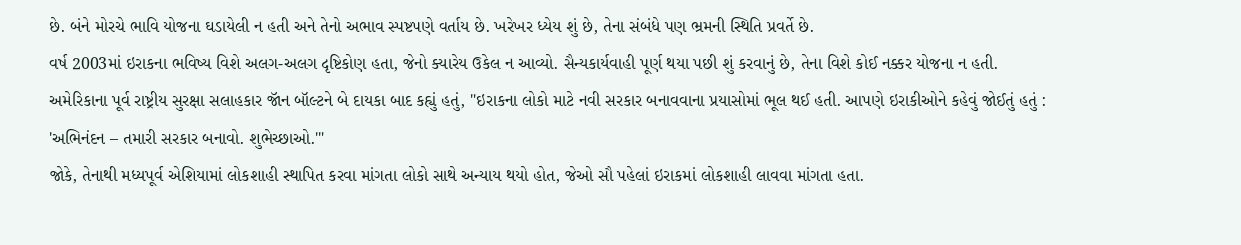છે. બંને મોરચે ભાવિ યોજના ઘડાયેલી ન હતી અને તેનો અભાવ સ્પષ્ટપણે વર્તાય છે. ખરેખર ધ્યેય શું છે, તેના સંબંધે પણ ભ્રમની સ્થિતિ પ્રવર્તે છે.
વર્ષ 2003માં ઇરાકના ભવિષ્ય વિશે અલગ-અલગ દૃષ્ટિકોણ હતા, જેનો ક્યારેય ઉકેલ ન આવ્યો. સૈન્યકાર્યવાહી પૂર્ણ થયા પછી શું કરવાનું છે, તેના વિશે કોઈ નક્કર યોજના ન હતી.
અમેરિકાના પૂર્વ રાષ્ટ્રીય સુરક્ષા સલાહકાર જૉન બૉલ્ટને બે દાયકા બાદ કહ્યું હતું, "ઇરાકના લોકો માટે નવી સરકાર બનાવવાના પ્રયાસોમાં ભૂલ થઈ હતી. આપણે ઇરાકીઓને કહેવું જોઈતું હતું : 'અભિનંદન – તમારી સરકાર બનાવો. શુભેચ્છાઓ.'"
જોકે, તેનાથી મધ્યપૂર્વ એશિયામાં લોકશાહી સ્થાપિત કરવા માંગતા લોકો સાથે અન્યાય થયો હોત, જેઓ સૌ પહેલાં ઇરાકમાં લોકશાહી લાવવા માંગતા હતા.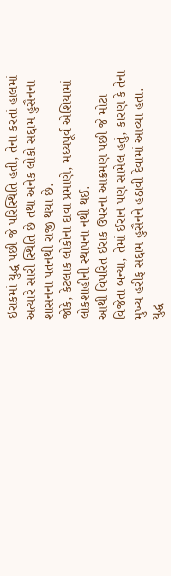ઇરાકમાં યુદ્ધ પછી જે પરિસ્થિતિ હતી, તેના કરતાં હાલમાં અત્યારે સારી સ્થિતિ છે તથા અનેક લોકો સદ્દામ હુસૈનના શાસનના પતનથી રાજી થયા છે.
જોકે, કેટલાક લોકોના દાવા પ્રમાણે, મધ્યપૂર્વ એશિયામાં લોકશાહીની સ્થાપના નથી થઈ.
આથી વિપરિત ઇરાક ઉપરના આક્રમણ પછી જે મોટા વિજેતા બન્યા, તેમાં ઈરાન પણ સામેલ હતું, કારણ કે તેના મુખ્ય હરીફ સદ્દામ હુસૈનને હઠાવી દેવામાં આવ્યા હતા.
યુદ્ધ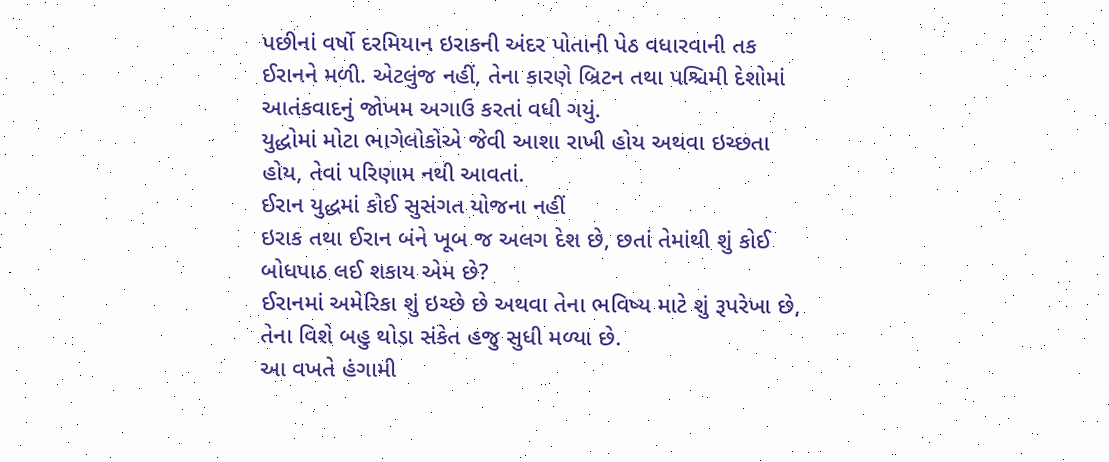પછીનાં વર્ષો દરમિયાન ઇરાકની અંદર પોતાની પેઠ વધારવાની તક ઈરાનને મળી. એટલુંજ નહીં, તેના કારણે બ્રિટન તથા પશ્ચિમી દેશોમાં આતંકવાદનું જોખમ અગાઉ કરતાં વધી ગયું.
યુદ્ધોમાં મોટા ભાગેલોકોએ જેવી આશા રાખી હોય અથવા ઇચ્છતા હોય, તેવાં પરિણામ નથી આવતાં.
ઈરાન યુદ્ધમાં કોઈ સુસંગત યોજના નહીં
ઇરાક તથા ઈરાન બંને ખૂબ જ અલગ દેશ છે, છતાં તેમાંથી શું કોઈ બોધપાઠ લઈ શકાય એમ છે?
ઈરાનમાં અમેરિકા શું ઇચ્છે છે અથવા તેના ભવિષ્ય માટે શું રૂપરેખા છે, તેના વિશે બહુ થોડા સંકેત હજુ સુધી મળ્યા છે.
આ વખતે હંગામી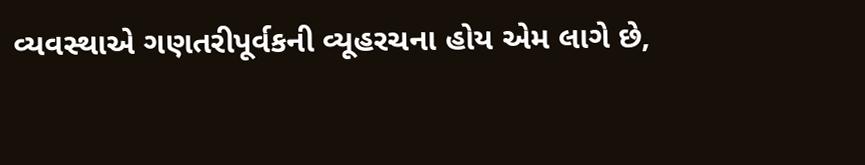વ્યવસ્થાએ ગણતરીપૂર્વકની વ્યૂહરચના હોય એમ લાગે છે,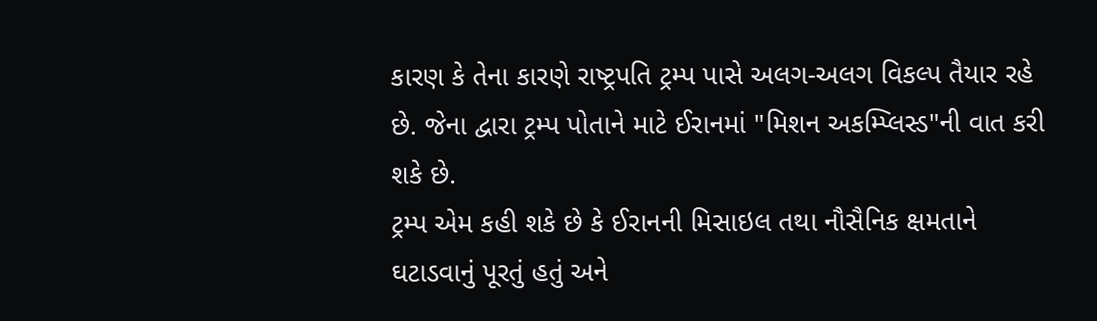કારણ કે તેના કારણે રાષ્ટ્રપતિ ટ્રમ્પ પાસે અલગ-અલગ વિકલ્પ તૈયાર રહે છે. જેના દ્વારા ટ્રમ્પ પોતાને માટે ઈરાનમાં "મિશન અકમ્પ્લિસ્ડ"ની વાત કરી શકે છે.
ટ્રમ્પ એમ કહી શકે છે કે ઈરાનની મિસાઇલ તથા નૌસૈનિક ક્ષમતાને ઘટાડવાનું પૂરતું હતું અને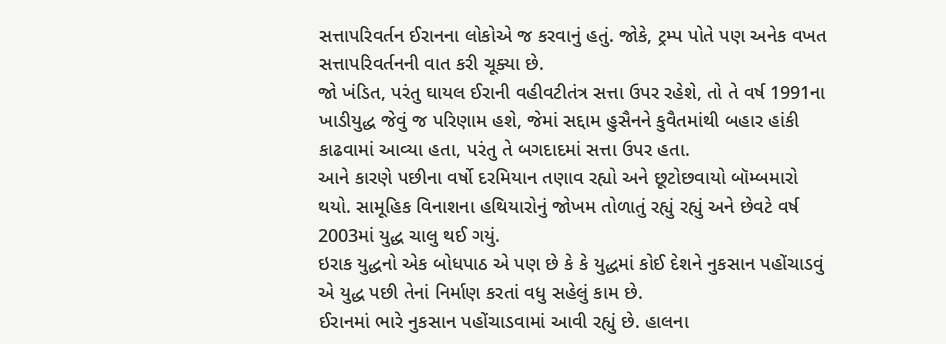સત્તાપરિવર્તન ઈરાનના લોકોએ જ કરવાનું હતું. જોકે, ટ્રમ્પ પોતે પણ અનેક વખત સત્તાપરિવર્તનની વાત કરી ચૂક્યા છે.
જો ખંડિત, પરંતુ ઘાયલ ઈરાની વહીવટીતંત્ર સત્તા ઉપર રહેશે, તો તે વર્ષ 1991ના ખાડીયુદ્ધ જેવું જ પરિણામ હશે, જેમાં સદ્દામ હુસૈનને કુવૈતમાંથી બહાર હાંકી કાઢવામાં આવ્યા હતા, પરંતુ તે બગદાદમાં સત્તા ઉપર હતા.
આને કારણે પછીના વર્ષો દરમિયાન તણાવ રહ્યો અને છૂટોછવાયો બૉમ્બમારો થયો. સામૂહિક વિનાશના હથિયારોનું જોખમ તોળાતું રહ્યું રહ્યું અને છેવટે વર્ષ 2003માં યુદ્ધ ચાલુ થઈ ગયું.
ઇરાક યુદ્ધનો એક બોધપાઠ એ પણ છે કે કે યુદ્ધમાં કોઈ દેશને નુકસાન પહોંચાડવું એ યુદ્ધ પછી તેનાં નિર્માણ કરતાં વધુ સહેલું કામ છે.
ઈરાનમાં ભારે નુકસાન પહોંચાડવામાં આવી રહ્યું છે. હાલના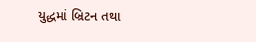યુદ્ધમાં બ્રિટન તથા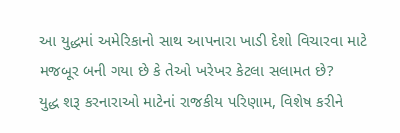આ યુદ્ધમાં અમેરિકાનો સાથ આપનારા ખાડી દેશો વિચારવા માટે મજબૂર બની ગયા છે કે તેઓ ખરેખર કેટલા સલામત છે?
યુદ્ધ શરૂ કરનારાઓ માટેનાં રાજકીય પરિણામ, વિશેષ કરીને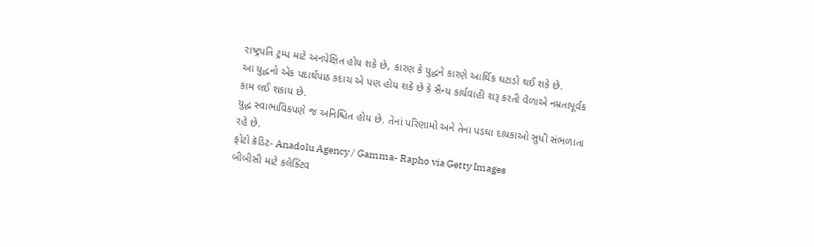રાષ્ટ્રપતિ ટ્રમ્પ માટે અનપેક્ષિત હોય શકે છે, કારણ કે યુદ્ધને કારણે આર્થિક ઘટાડો થઈ શકે છે.
આ યુદ્ધનો એક પદાર્થપાઠ કદાચ એ પણ હોય શકે છે કે સૈન્ય કાર્યવાહી શરૂ કરતી વેળાએ નમ્રતાપૂર્વક કામ લઈ શકાય છે.
યુદ્ધ સ્વાભાવિકપણે જ અનિશ્ચિત હોય છે. તેનાં પરિણામો અને તેના પડઘા દાયકાઓ સુધી સંભળાતા રહે છે.
ફોટો ક્રૅડિટ- Anadolu Agency / Gamma- Rapho via Getty Images
બીબીસી માટે કલેક્ટિવ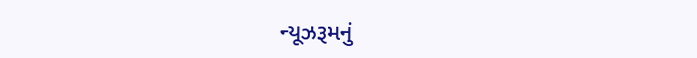ન્યૂઝરૂમનું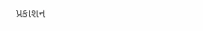પ્રકાશન